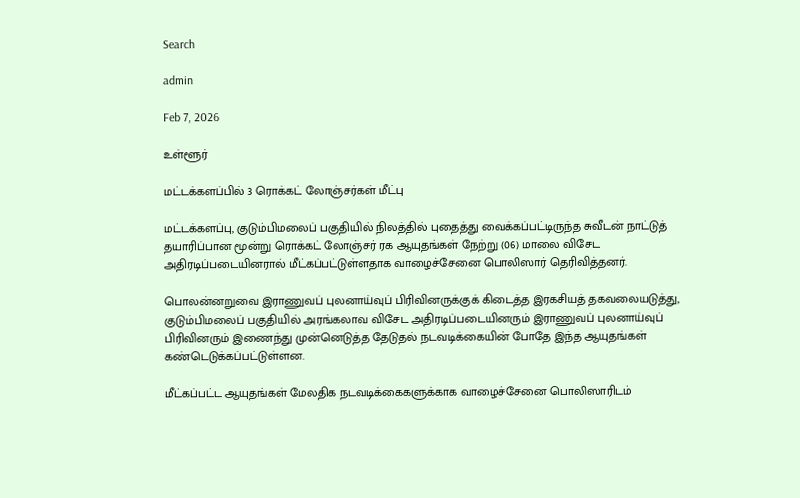Search

admin

Feb 7, 2026

உள்ளூர்

மட்டக்களப்பில் 3 ரொக்கட் லோஞ்சர்கள் மீட்பு

மட்டக்களப்பு, குடும்பிமலைப் பகுதியில் நிலத்தில் புதைத்து வைக்கப்பட்டிருந்த சுவீடன் நாட்டுத் தயாரிப்பான மூன்று ரொக்கட் லோஞ்சர் ரக ஆயுதங்கள் நேற்று (06) மாலை விசேட அதிரடிப்படையினரால் மீட்கப்பட்டுள்ளதாக வாழைச்சேனை பொலிஸார் தெரிவித்தனர்.

பொலன்னறுவை இராணுவப் புலனாய்வுப் பிரிவினருக்குக் கிடைத்த இரகசியத் தகவலையடுத்து, குடும்பிமலைப் பகுதியில் அரங்கலாவ விசேட அதிரடிப்படையினரும் இராணுவப் புலனாய்வுப் பிரிவினரும் இணைந்து முன்னெடுத்த தேடுதல் நடவடிக்கையின் போதே இந்த ஆயுதங்கள் கண்டெடுக்கப்பட்டுள்ளன.

மீட்கப்பட்ட ஆயுதங்கள் மேலதிக நடவடிக்கைகளுக்காக வாழைச்சேனை பொலிஸாரிடம்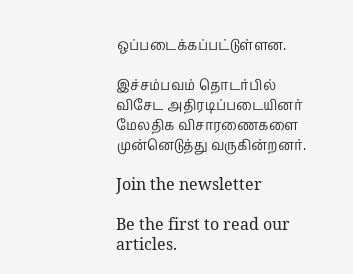ஒப்படைக்கப்பட்டுள்ளன.

இச்சம்பவம் தொடர்பில் விசேட அதிரடிப்படையினர் மேலதிக விசாரணைகளை முன்னெடுத்து வருகின்றனர்.

Join the newsletter

Be the first to read our articles.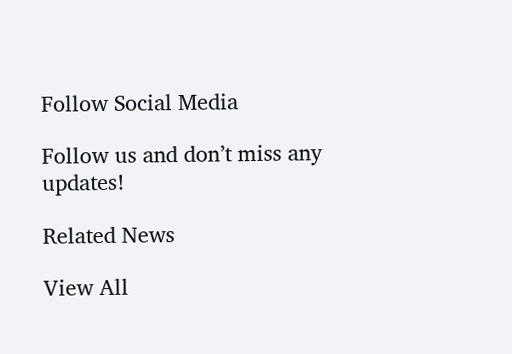Follow Social Media

Follow us and don’t miss any updates!

Related News

View All